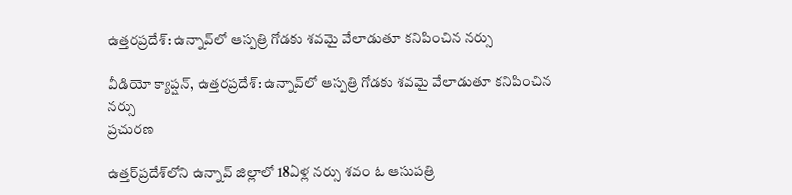ఉత్తరప్రదేశ్: ఉన్నావ్‌లో ఆస్పత్రి గోడకు శవమై వేలాడుతూ కనిపించిన నర్సు

వీడియో క్యాప్షన్, ఉత్తరప్రదేశ్: ఉన్నావ్‌లో ఆస్పత్రి గోడకు శవమై వేలాడుతూ కనిపించిన నర్సు
ప్రచురణ

ఉత్తర్‌ప్రదేశ్‌లోని ఉన్నావ్ జిల్లాలో 18ఏళ్ల నర్సు శవం ఓ ఆసుపత్రి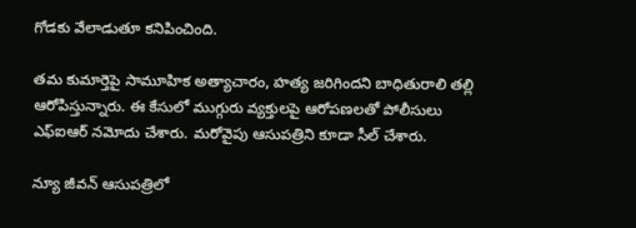గోడకు వేలాడుతూ కనిపించింది.

తమ కుమార్తెపై సామూహిక అత్యాచారం, హత్య జరిగిందని బాధితురాలి తల్లి ఆరోపిస్తున్నారు. ఈ కేసులో ముగ్గురు వ్యక్తులపై ఆరోపణలతో పోలీసులు ఎఫ్ఐఆర్ నమోదు చేశారు. మరోవైపు ఆసుపత్రిని కూడా సీల్ చేశారు.

న్యూ జీవన్ ఆసుపత్రిలో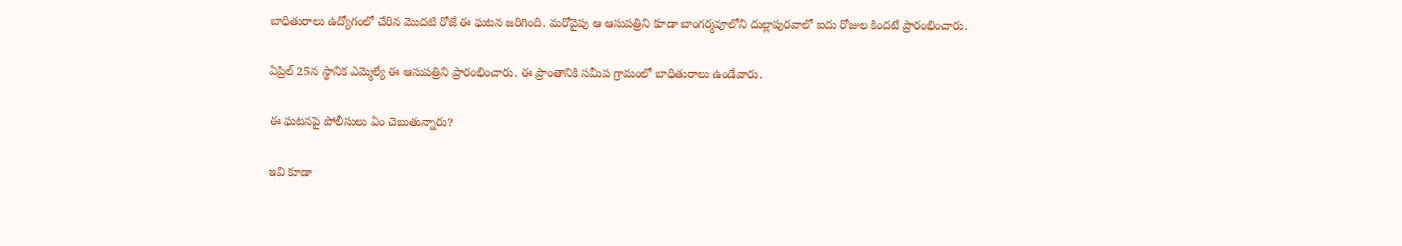బాధితురాలు ఉద్యోగంలో చేరిన మొదటి రోజే ఈ ఘటన జరిగింది. మరోవైపు ఆ ఆసుపత్రిని కూడా బాంగర్మవూలోని దుల్లాపురవాలో ఐదు రోజుల కిందటే ప్రారంభించారు.

ఏప్రిల్ 25న స్థానిక ఎమ్మెల్యే ఈ ఆసుపత్రిని ప్రారంభించారు. ఈ ప్రాంతానికి సమీప గ్రామంలో బాధితురాలు ఉండేవారు.

ఈ ఘటనపై పోలీసులు ఏం చెబుతున్నారు?

ఇవి కూడా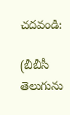చదవండి:

(బీబీసీ తెలుగును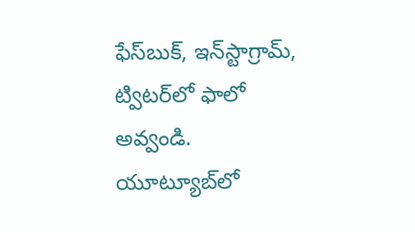ఫేస్‌బుక్, ఇన్‌స్టాగ్రామ్‌, ట్విటర్‌లో ఫాలో అవ్వండి. యూట్యూబ్‌లో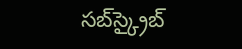సబ్‌స్క్రైబ్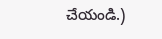చేయండి.)